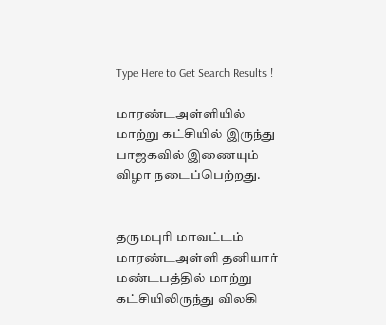Type Here to Get Search Results !

மாரண்டஅள்ளியில் மாற்று கட்சியில் இருந்து பாஜகவில் இணையும் விழா நடைப்பெற்றது.


தருமபுரி மாவட்டம் மாரண்டஅள்ளி தனியார்  மண்டபத்தில் மாற்று கட்சியிலிருந்து விலகி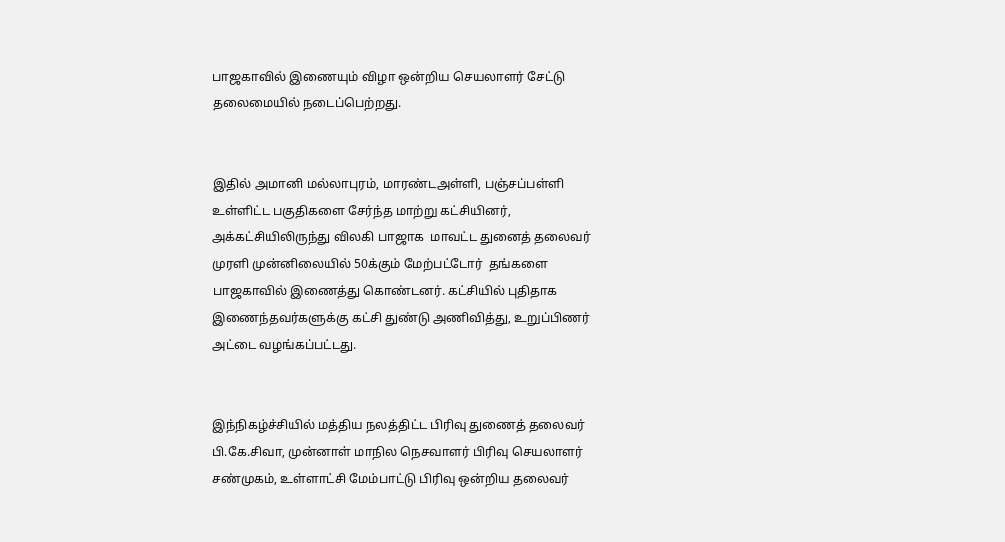பாஜகாவில் இணையும் விழா ஒன்றிய செயலாளர் சேட்டு தலைமையில் நடைப்பெற்றது.


இதில் அமானி மல்லாபுரம், மாரண்டஅள்ளி, பஞ்சப்பள்ளி உள்ளிட்ட பகுதிகளை சேர்ந்த மாற்று கட்சியினர், அக்கட்சியிலிருந்து விலகி பாஜாக  மாவட்ட துனைத் தலைவர் முரளி முன்னிலையில் 50க்கும் மேற்பட்டோர்  தங்களை பாஜகாவில் இணைத்து கொண்டனர். கட்சியில் புதிதாக இணைந்தவர்களுக்கு கட்சி துண்டு அணிவித்து, உறுப்பிணர் அட்டை வழங்கப்பட்டது.


இந்நிகழ்ச்சியில் மத்திய நலத்திட்ட பிரிவு துணைத் தலைவர் பி.கே.சிவா, முன்னாள் மாநில நெசவாளர் பிரிவு செயலாளர் சண்முகம், உள்ளாட்சி மேம்பாட்டு பிரிவு ஒன்றிய தலைவர்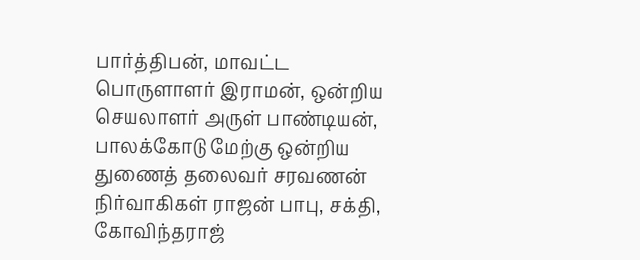பார்த்திபன், மாவட்ட பொருளாளர் இராமன், ஒன்றிய செயலாளர் அருள் பாண்டியன், பாலக்கோடு மேற்கு ஒன்றிய துணைத் தலைவர் சரவணன் நிர்வாகிகள் ராஜன் பாபு, சக்தி, கோவிந்தராஜ்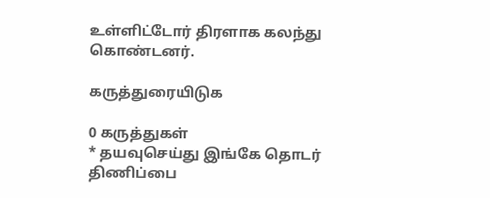உள்ளிட்டோர் திரளாக கலந்து கொண்டனர்.

கருத்துரையிடுக

0 கருத்துகள்
* தயவுசெய்து இங்கே தொடர் திணிப்பை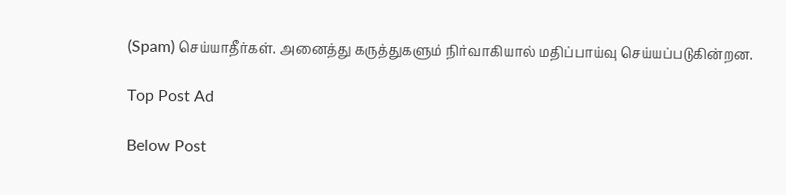(Spam) செய்யாதீர்கள். அனைத்து கருத்துகளும் நிர்வாகியால் மதிப்பாய்வு செய்யப்படுகின்றன.

Top Post Ad

Below Post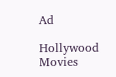Ad

Hollywood Movies